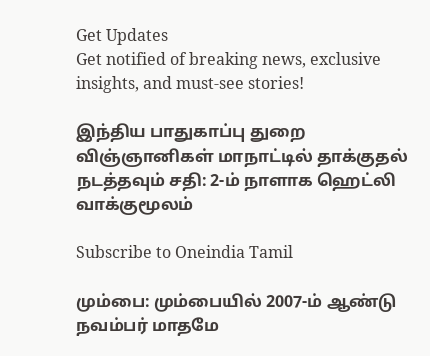Get Updates
Get notified of breaking news, exclusive insights, and must-see stories!

இந்திய பாதுகாப்பு துறை விஞ்ஞானிகள் மாநாட்டில் தாக்குதல் நடத்தவும் சதி: 2-ம் நாளாக ஹெட்லி வாக்குமூலம்

Subscribe to Oneindia Tamil

மும்பை: மும்பையில் 2007-ம் ஆண்டு நவம்பர் மாதமே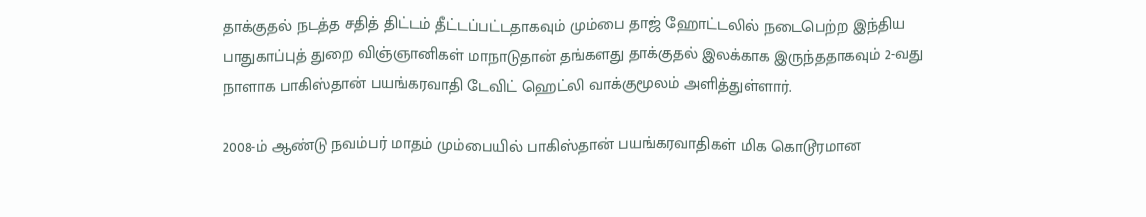தாக்குதல் நடத்த சதித் திட்டம் தீட்டப்பட்டதாகவும் மும்பை தாஜ் ஹோட்டலில் நடைபெற்ற இந்திய பாதுகாப்புத் துறை விஞ்ஞானிகள் மாநாடுதான் தங்களது தாக்குதல் இலக்காக இருந்ததாகவும் 2-வது நாளாக பாகிஸ்தான் பயங்கரவாதி டேவிட் ஹெட்லி வாக்குமூலம் அளித்துள்ளார்.

2008-ம் ஆண்டு நவம்பர் மாதம் மும்பையில் பாகிஸ்தான் பயங்கரவாதிகள் மிக கொடூரமான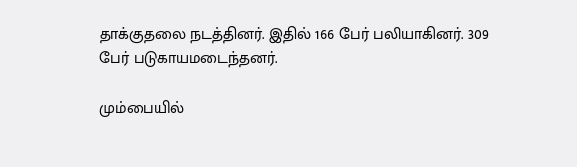தாக்குதலை நடத்தினர். இதில் 166 பேர் பலியாகினர். 309 பேர் படுகாயமடைந்தனர்.

மும்பையில்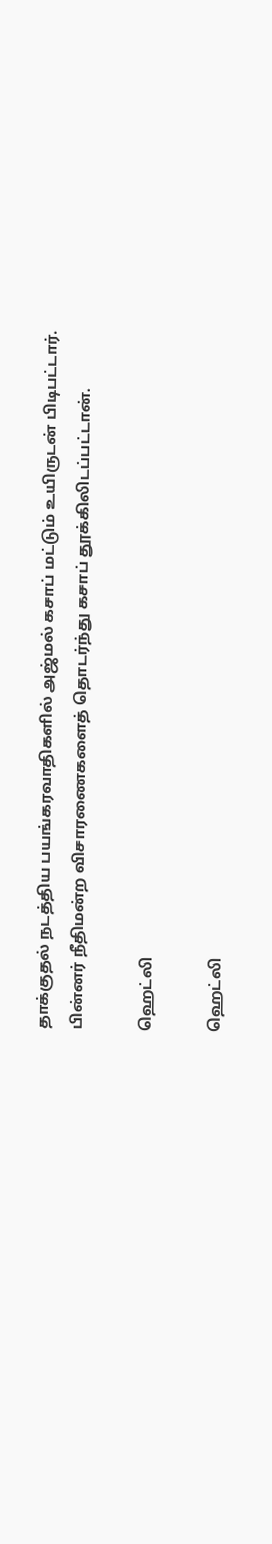தாக்குதல் நடத்திய பயங்கரவாதிகளில் அஜ்மல் கசாப் மட்டும் உயிருடன் பிடிபட்டார். பின்னர் நீதிமன்ற விசாரணைகளைத் தொடர்ந்து கசாப் தூக்கிலிடப்பட்டான்.

ஹெட்லி

ஹெட்லி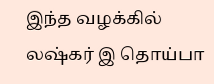இந்த வழக்கில் லஷ்கர் இ தொய்பா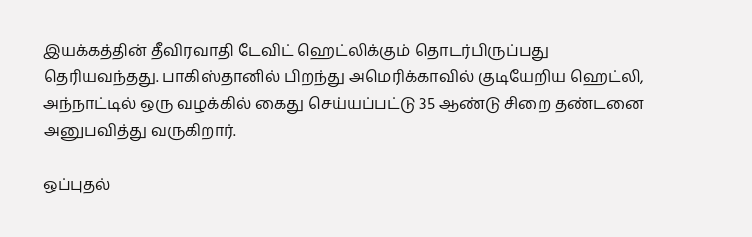இயக்கத்தின் தீவிரவாதி டேவிட் ஹெட்லிக்கும் தொடர்பிருப்பது தெரியவந்தது. பாகிஸ்தானில் பிறந்து அமெரிக்காவில் குடியேறிய ஹெட்லி, அந்நாட்டில் ஒரு வழக்கில் கைது செய்யப்பட்டு 35 ஆண்டு சிறை தண்டனை அனுபவித்து வருகிறார்.

ஒப்புதல்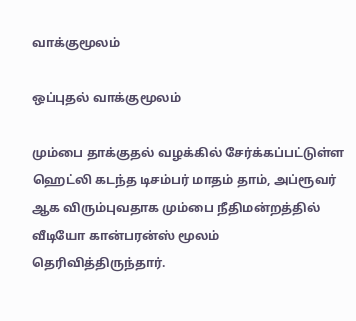வாக்குமூலம்

ஒப்புதல் வாக்குமூலம்

மும்பை தாக்குதல் வழக்கில் சேர்க்கப்பட்டுள்ள ஹெட்லி கடந்த டிசம்பர் மாதம் தாம், அப்ரூவர் ஆக விரும்புவதாக மும்பை நீதிமன்றத்தில் வீடியோ கான்பரன்ஸ் மூலம் தெரிவித்திருந்தார்.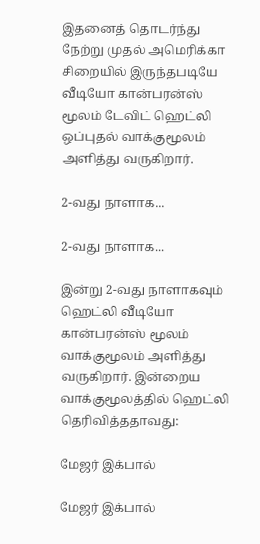இதனைத் தொடர்ந்து நேற்று முதல் அமெரிக்கா சிறையில் இருந்தபடியே வீடியோ கான்பரன்ஸ் மூலம் டேவிட் ஹெட்லி ஒப்புதல் வாக்குமூலம் அளித்து வருகிறார்.

2-வது நாளாக...

2-வது நாளாக...

இன்று 2-வது நாளாகவும் ஹெட்லி வீடியோ கான்பரன்ஸ் மூலம் வாக்குமூலம் அளித்து வருகிறார். இன்றைய வாக்குமூலத்தில் ஹெட்லி தெரிவித்ததாவது:

மேஜர் இக்பால்

மேஜர் இக்பால்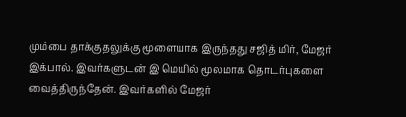மும்பை தாக்குதலுக்கு மூளையாக இருந்தது சஜித் மிர், மேஜர் இக்பால். இவர்களுடன் இ மெயில் மூலமாக தொடர்புகளை வைத்திருந்தேன். இவர்களில் மேஜர்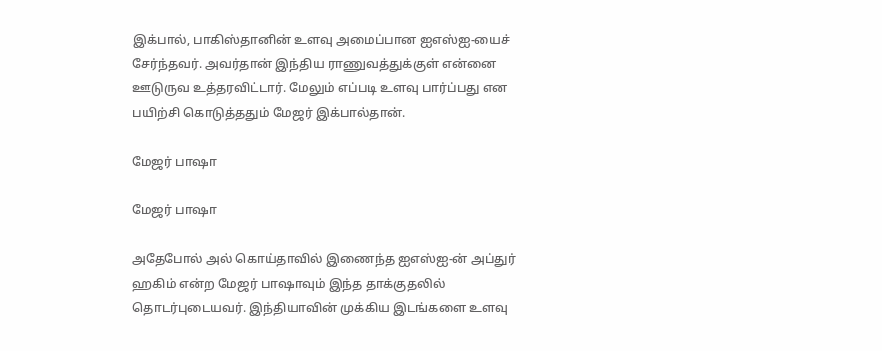இக்பால், பாகிஸ்தானின் உளவு அமைப்பான ஐஎஸ்ஐ-யைச் சேர்ந்தவர். அவர்தான் இந்திய ராணுவத்துக்குள் என்னை ஊடுருவ உத்தரவிட்டார். மேலும் எப்படி உளவு பார்ப்பது என பயிற்சி கொடுத்ததும் மேஜர் இக்பால்தான்.

மேஜர் பாஷா

மேஜர் பாஷா

அதேபோல் அல் கொய்தாவில் இணைந்த ஐஎஸ்ஐ-ன் அப்துர் ஹகிம் என்ற மேஜர் பாஷாவும் இந்த தாக்குதலில் தொடர்புடையவர். இந்தியாவின் முக்கிய இடங்களை உளவு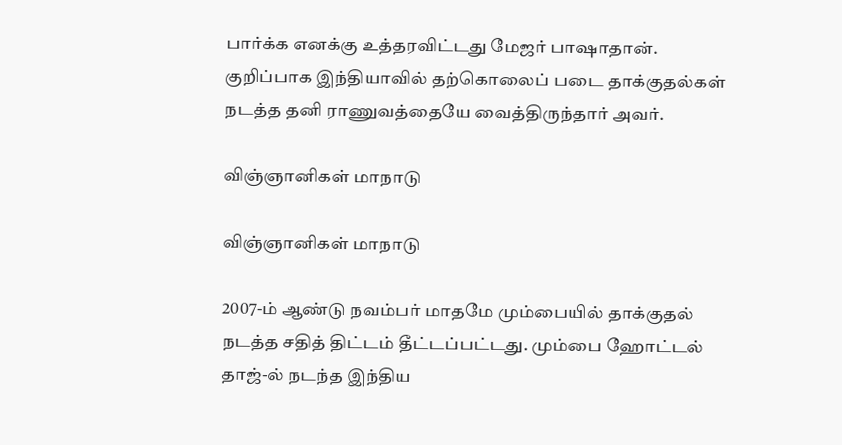பார்க்க எனக்கு உத்தரவிட்டது மேஜர் பாஷாதான். குறிப்பாக இந்தியாவில் தற்கொலைப் படை தாக்குதல்கள் நடத்த தனி ராணுவத்தையே வைத்திருந்தார் அவர்.

விஞ்ஞானிகள் மாநாடு

விஞ்ஞானிகள் மாநாடு

2007-ம் ஆண்டு நவம்பர் மாதமே மும்பையில் தாக்குதல் நடத்த சதித் திட்டம் தீட்டப்பட்டது. மும்பை ஹோட்டல் தாஜ்-ல் நடந்த இந்திய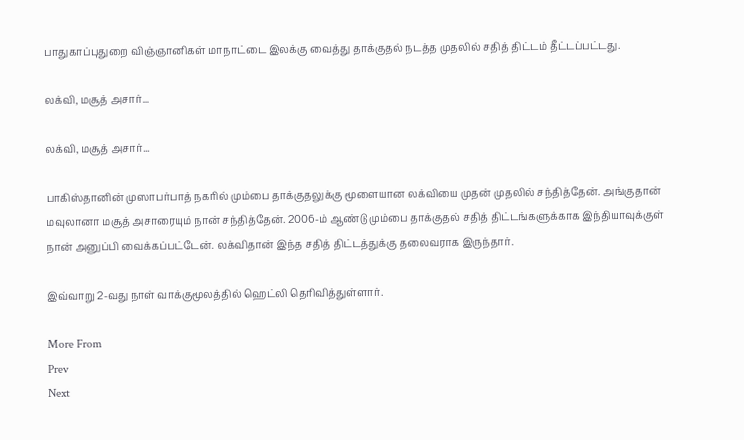பாதுகாப்புதுறை விஞ்ஞானிகள் மாநாட்டை இலக்கு வைத்து தாக்குதல் நடத்த முதலில் சதித் திட்டம் தீட்டப்பட்டது.

லக்வி, மசூத் அசார்...

லக்வி, மசூத் அசார்...

பாகிஸ்தானின் முஸாபர்பாத் நகரில் மும்பை தாக்குதலுக்கு மூளையான லக்வியை முதன் முதலில் சந்தித்தேன். அங்குதான் மவுலானா மசூத் அசாரையும் நான் சந்தித்தேன். 2006-ம் ஆண்டு மும்பை தாக்குதல் சதித் திட்டங்களுக்காக இந்தியாவுக்குள் நான் அனுப்பி வைக்கப்பட்டேன். லக்விதான் இந்த சதித் திட்டத்துக்கு தலைவராக இருந்தார்.

இவ்வாறு 2-வது நாள் வாக்குமூலத்தில் ஹெட்லி தெரிவித்துள்ளார்.

More From
Prev
Next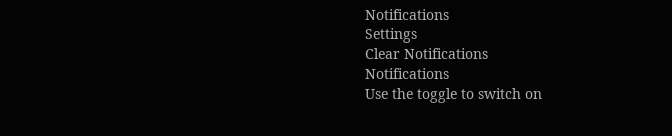Notifications
Settings
Clear Notifications
Notifications
Use the toggle to switch on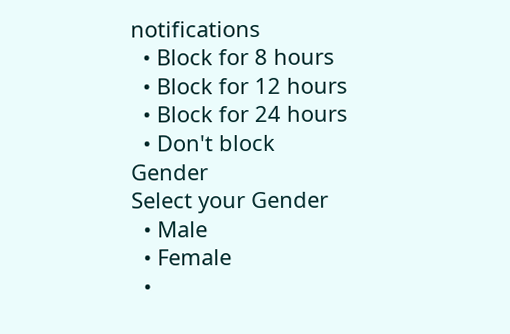notifications
  • Block for 8 hours
  • Block for 12 hours
  • Block for 24 hours
  • Don't block
Gender
Select your Gender
  • Male
  • Female
  •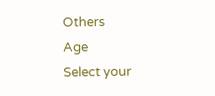Others
Age
Select your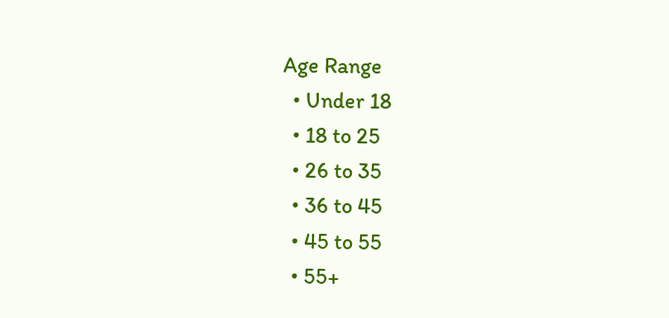Age Range
  • Under 18
  • 18 to 25
  • 26 to 35
  • 36 to 45
  • 45 to 55
  • 55+